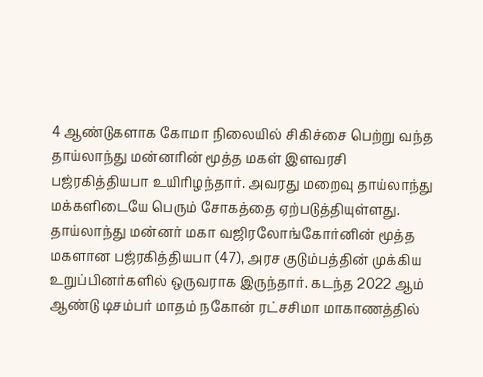4 ஆண்டுகளாக கோமா நிலையில் சிகிச்சை பெற்று வந்த தாய்லாந்து மன்னரின் மூத்த மகள் இளவரசி பஜ்ரகித்தியபா உயிரிழந்தார். அவரது மறைவு தாய்லாந்து மக்களிடையே பெரும் சோகத்தை ஏற்படுத்தியுள்ளது.
தாய்லாந்து மன்னர் மகா வஜிரலோங்கோர்னின் மூத்த மகளான பஜ்ரகித்தியபா (47), அரச குடும்பத்தின் முக்கிய உறுப்பினர்களில் ஒருவராக இருந்தார். கடந்த 2022 ஆம் ஆண்டு டிசம்பர் மாதம் நகோன் ரட்சசிமா மாகாணத்தில்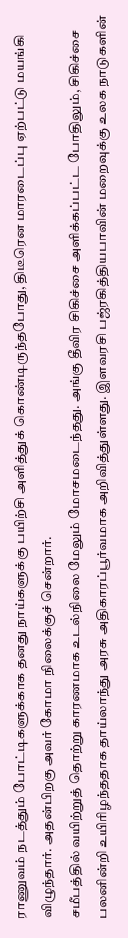ராணுவம் நடத்தும் போட்டிகளுக்காக தனது நாய்களுக்கு பயிற்சி அளித்துக் கொண்டிருந்தபோது, திடீரென மாரடைப்பு ஏற்பட்டு மயங்கி விழுந்தார். அதன்பிறகு அவர் கோமா நிலைக்குச் சென்றார்.
சமீபத்தில் வயிற்றுத் தொற்று காரணமாக உடல்நிலை மேலும் மோசமடைந்தது. அங்கு தீவிர சிகிச்சை அளிக்கப்பட்ட போதிலும், சிகிச்சை பலனின்றி உயிரிழந்ததாக தாய்லாந்து அரசு அதிகாரப்பூர்வமாக அறிவித்துள்ளது. இளவரசி பஜ்ரகித்தியபாவின் மறைவுக்கு உலக நாடுகளின்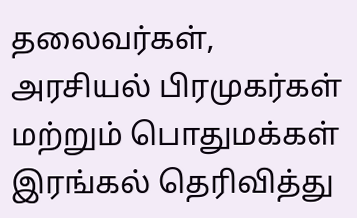தலைவர்கள், அரசியல் பிரமுகர்கள் மற்றும் பொதுமக்கள் இரங்கல் தெரிவித்து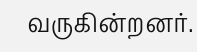வருகின்றனர்.